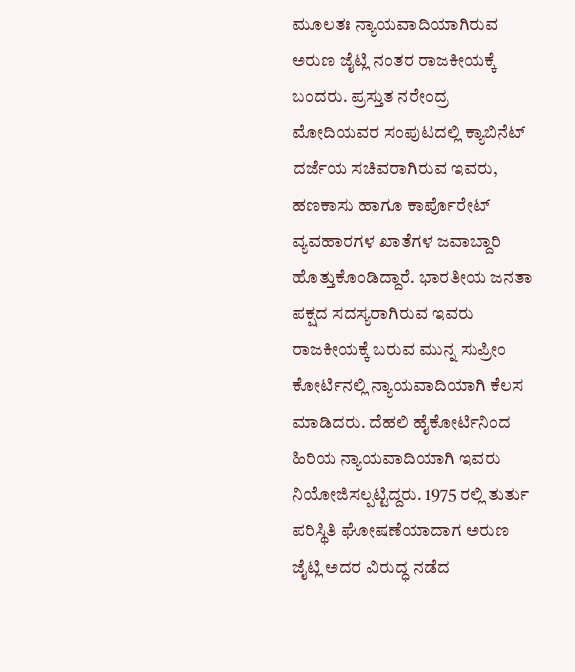ಮೂಲತಃ ನ್ಯಾಯವಾದಿಯಾಗಿರುವ ಅರುಣ ಜೈಟ್ಲಿ ನಂತರ ರಾಜಕೀಯಕ್ಕೆ ಬಂದರು. ಪ್ರಸ್ತುತ ನರೇಂದ್ರ ಮೋದಿಯವರ ಸಂಪುಟದಲ್ಲಿ ಕ್ಯಾಬಿನೆಟ್ ದರ್ಜೆಯ ಸಚಿವರಾಗಿರುವ ಇವರು, ಹಣಕಾಸು ಹಾಗೂ ಕಾರ್ಪೊರೇಟ್ ವ್ಯವಹಾರಗಳ ಖಾತೆಗಳ ಜವಾಬ್ದಾರಿ ಹೊತ್ತುಕೊಂಡಿದ್ದಾರೆ. ಭಾರತೀಯ ಜನತಾ ಪಕ್ಷದ ಸದಸ್ಯರಾಗಿರುವ ಇವರು ರಾಜಕೀಯಕ್ಕೆ ಬರುವ ಮುನ್ನ ಸುಪ್ರೀಂ ಕೋರ್ಟಿನಲ್ಲಿ ನ್ಯಾಯವಾದಿಯಾಗಿ ಕೆಲಸ ಮಾಡಿದರು. ದೆಹಲಿ ಹೈಕೋರ್ಟಿನಿಂದ ಹಿರಿಯ ನ್ಯಾಯವಾದಿಯಾಗಿ ಇವರು ನಿಯೋಜಿಸಲ್ಪಟ್ಟಿದ್ದರು. 1975 ರಲ್ಲಿ ತುರ್ತು ಪರಿಸ್ಥಿತಿ ಘೋಷಣೆಯಾದಾಗ ಅರುಣ ಜೈಟ್ಲಿ ಅದರ ವಿರುದ್ಧ ನಡೆದ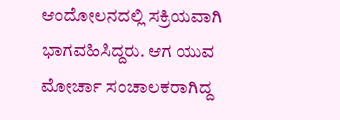ಆಂದೋಲನದಲ್ಲಿ ಸಕ್ರಿಯವಾಗಿ ಭಾಗವಹಿಸಿದ್ದರು. ಆಗ ಯುವ ಮೋರ್ಚಾ ಸಂಚಾಲಕರಾಗಿದ್ದ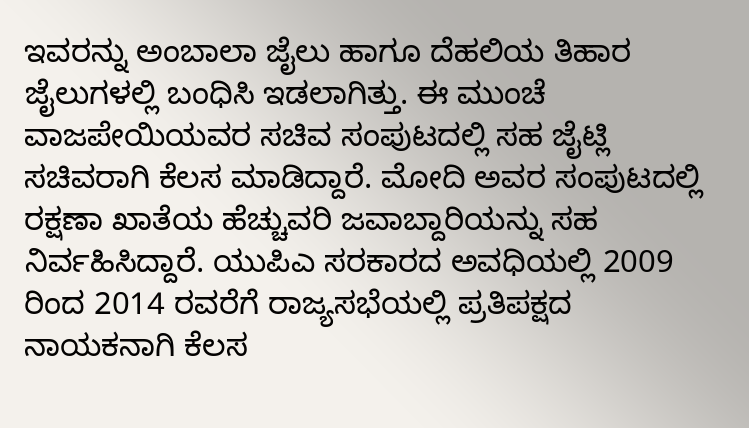ಇವರನ್ನು ಅಂಬಾಲಾ ಜೈಲು ಹಾಗೂ ದೆಹಲಿಯ ತಿಹಾರ ಜೈಲುಗಳಲ್ಲಿ ಬಂಧಿಸಿ ಇಡಲಾಗಿತ್ತು. ಈ ಮುಂಚೆ ವಾಜಪೇಯಿಯವರ ಸಚಿವ ಸಂಪುಟದಲ್ಲಿ ಸಹ ಜೈಟ್ಲಿ ಸಚಿವರಾಗಿ ಕೆಲಸ ಮಾಡಿದ್ದಾರೆ. ಮೋದಿ ಅವರ ಸಂಪುಟದಲ್ಲಿ ರಕ್ಷಣಾ ಖಾತೆಯ ಹೆಚ್ಚುವರಿ ಜವಾಬ್ದಾರಿಯನ್ನು ಸಹ ನಿರ್ವಹಿಸಿದ್ದಾರೆ. ಯುಪಿಎ ಸರಕಾರದ ಅವಧಿಯಲ್ಲಿ 2009 ರಿಂದ 2014 ರವರೆಗೆ ರಾಜ್ಯಸಭೆಯಲ್ಲಿ ಪ್ರತಿಪಕ್ಷದ ನಾಯಕನಾಗಿ ಕೆಲಸ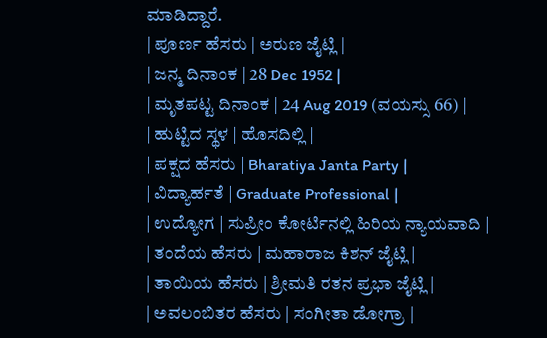ಮಾಡಿದ್ದಾರೆ.
| ಪೂರ್ಣ ಹೆಸರು | ಅರುಣ ಜೈಟ್ಲಿ |
| ಜನ್ಮ ದಿನಾಂಕ | 28 Dec 1952 |
| ಮೃತಪಟ್ಟ ದಿನಾಂಕ | 24 Aug 2019 (ವಯಸ್ಸು 66) |
| ಹುಟ್ಟಿದ ಸ್ಥಳ | ಹೊಸದಿಲ್ಲಿ |
| ಪಕ್ಷದ ಹೆಸರು | Bharatiya Janta Party |
| ವಿದ್ಯಾರ್ಹತೆ | Graduate Professional |
| ಉದ್ಯೋಗ | ಸುಪ್ರೀಂ ಕೋರ್ಟಿನಲ್ಲಿ ಹಿರಿಯ ನ್ಯಾಯವಾದಿ |
| ತಂದೆಯ ಹೆಸರು | ಮಹಾರಾಜ ಕಿಶನ್ ಜೈಟ್ಲಿ |
| ತಾಯಿಯ ಹೆಸರು | ಶ್ರೀಮತಿ ರತನ ಪ್ರಭಾ ಜೈಟ್ಲಿ |
| ಅವಲಂಬಿತರ ಹೆಸರು | ಸಂಗೀತಾ ಡೋಗ್ರಾ |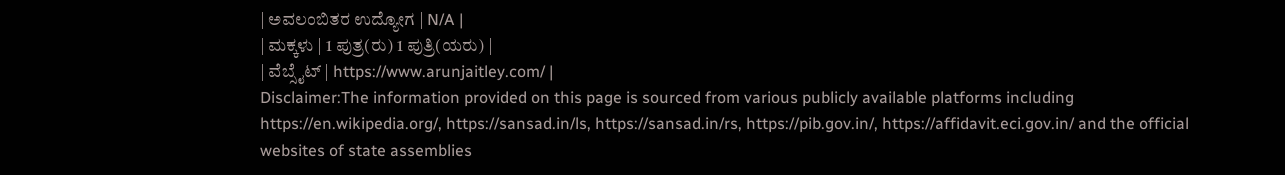| ಅವಲಂಬಿತರ ಉದ್ಯೋಗ | N/A |
| ಮಕ್ಕಳು | 1 ಪುತ್ರ(ರು) 1 ಪುತ್ರಿ(ಯರು) |
| ವೆಬ್ಸೈಟ್ | https://www.arunjaitley.com/ |
Disclaimer:The information provided on this page is sourced from various publicly available platforms including https://en.wikipedia.org/, https://sansad.in/ls, https://sansad.in/rs, https://pib.gov.in/, https://affidavit.eci.gov.in/ and the official websites of state assemblies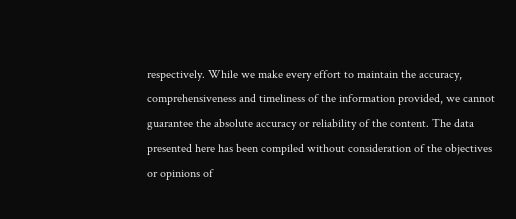respectively. While we make every effort to maintain the accuracy, comprehensiveness and timeliness of the information provided, we cannot guarantee the absolute accuracy or reliability of the content. The data presented here has been compiled without consideration of the objectives or opinions of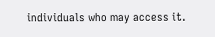individuals who may access it.